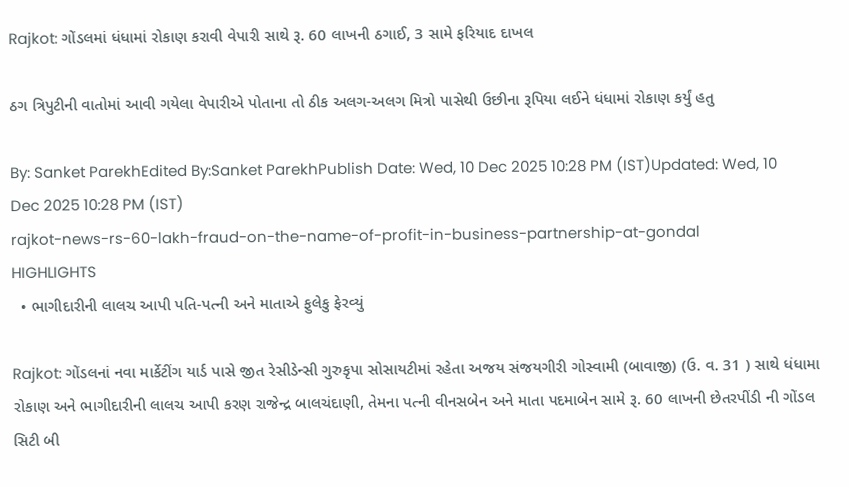Rajkot: ગોંડલમાં ધંધામાં રોકાણ કરાવી વેપારી સાથે રૂ. 60 લાખની ઠગાઈ, 3 સામે ફરિયાદ દાખલ

ઠગ ત્રિપુટીની વાતોમાં આવી ગયેલા વેપારીએ પોતાના તો ઠીક અલગ-અલગ મિત્રો પાસેથી ઉછીના રૂપિયા લઈને ધંધામાં રોકાણ કર્યું હતુ

By: Sanket ParekhEdited By:Sanket ParekhPublish Date: Wed, 10 Dec 2025 10:28 PM (IST)Updated: Wed, 10 Dec 2025 10:28 PM (IST)
rajkot-news-rs-60-lakh-fraud-on-the-name-of-profit-in-business-partnership-at-gondal
HIGHLIGHTS
  • ભાગીદારીની લાલચ આપી પતિ-પત્ની અને માતાએ ફુલેકુ ફેરવ્યું

Rajkot: ગોંડલનાં નવા માર્કેટીંગ યાર્ડ પાસે જીત રેસીડેન્સી ગુરુકૃપા સોસાયટીમાં રહેતા અજય સંજયગીરી ગોસ્વામી (બાવાજી) (ઉ. વ. 31 ) સાથે ધંધામા રોકાણ અને ભાગીદારીની લાલચ આપી કરણ રાજેન્દ્ર બાલચંદાણી, તેમના પત્ની વીનસબેન અને માતા પદમાબેન સામે રૂ. 60 લાખની છેતરપીંડી ની ગોંડલ સિટી બી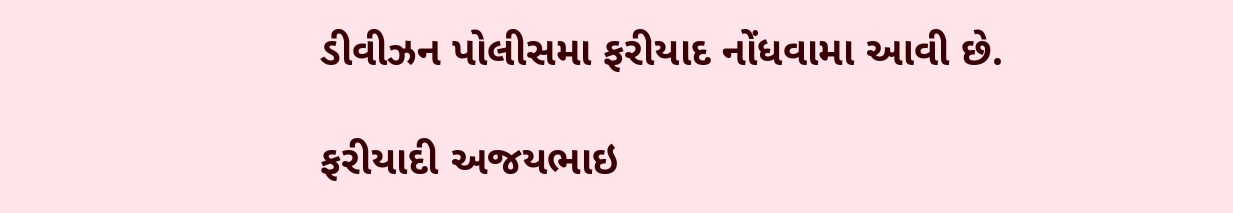ડીવીઝન પોલીસમા ફરીયાદ નોંધવામા આવી છે.

ફરીયાદી અજયભાઇ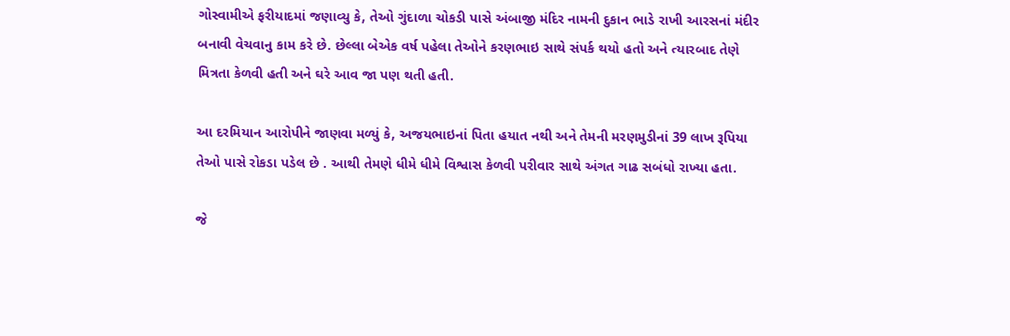ગોસ્વામીએ ફરીયાદમાં જણાવ્યુ કે, તેઓ ગુંદાળા ચોકડી પાસે અંબાજી મંદિર નામની દુકાન ભાડે રાખી આરસનાં મંદીર બનાવી વેચવાનુ કામ કરે છે. છેલ્લા બેએક વર્ષ પહેલા તેઓને કરણભાઇ સાથે સંપર્ક થયો હતો અને ત્યારબાદ તેણે મિત્રતા કેળવી હતી અને ઘરે આવ જા પણ થતી હતી.

આ દરમિયાન આરોપીને જાણવા મળ્યું કે, અજયભાઇનાં પિતા હયાત નથી અને તેમની મરણમુડીનાં 39 લાખ રૂપિયા તેઓ પાસે રોકડા પડેલ છે . આથી તેમણે ધીમે ધીમે વિશ્વાસ કેળવી પરીવાર સાથે અંગત ગાઢ સબંધો રાખ્યા હતા.

જે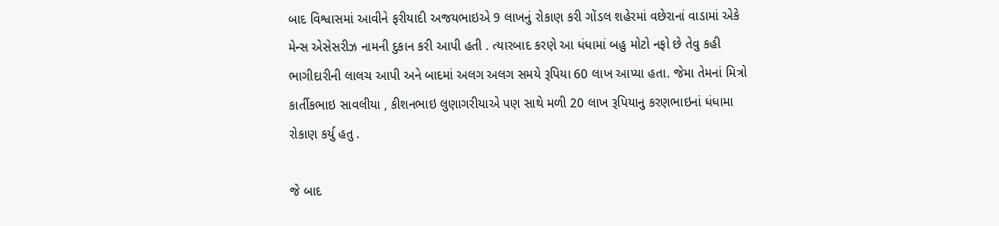બાદ વિશ્વાસમાં આવીને ફરીયાદી અજયભાઇએ 9 લાખનું રોકાણ કરી ગોંડલ શહેરમાં વછેરાનાં વાડામાં એકે મેન્સ એસેસરીઝ નામની દુકાન કરી આપી હતી . ત્યારબાદ કરણે આ ધંધામાં બહુ મોટો નફો છે તેવુ કહી ભાગીદારીની લાલચ આપી અને બાદમાં અલગ અલગ સમયે રૂપિયા 60 લાખ આપ્યા હતા. જેમા તેમનાં મિત્રો કાર્તીકભાઇ સાવલીયા , કીશનભાઇ લુણાગરીયાએ પણ સાથે મળી 20 લાખ રૂપિયાનુ કરણભાઇનાં ધંધામા રોકાણ કર્યુ હતુ .

જે બાદ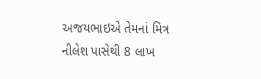અજયભાઇએ તેમનાં મિત્ર નીલેશ પાસેથી 8 લાખ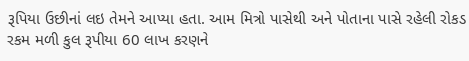રૂપિયા ઉછીનાં લઇ તેમને આપ્યા હતા. આમ મિત્રો પાસેથી અને પોતાના પાસે રહેલી રોકડ રકમ મળી કુલ રૂપીયા 60 લાખ કરણને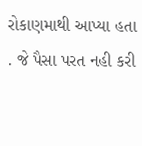રોકાણમાથી આપ્યા હતા . જે પૈસા પરત નહી કરી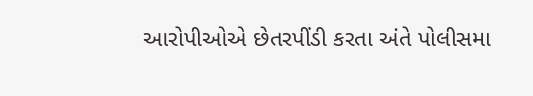આરોપીઓએ છેતરપીંડી કરતા અંતે પોલીસમા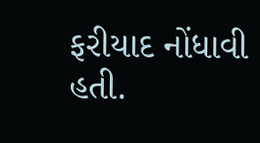ફરીયાદ નોંધાવી હતી.